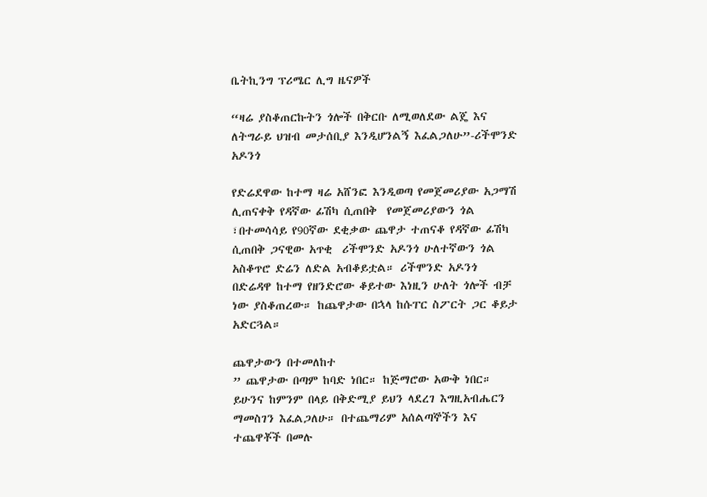ቤትኪንግ ፕሪሜር ሊግ ዜናዎች

“ዛሬ ያስቆጠርኩትን ጎሎች በቅርቡ ለሚወለደው ልጄ እና ለትግራይ ህዝብ መታሰቢያ እንዲሆንልኝ እፈልጋለሁ”-ሪችሞንድ አዶንጎ

የድሬደዋው ከተማ ዛሬ አሸንፎ እንዲወጣ የመጀመሪያው አጋማሽ ሊጠናቀቅ የዳኛው ፊሽካ ሲጠበቅ  የመጀመሪያውን ጎል ፣በተመሳሳይ የ90ኛው ደቂቃው ጨዋታ ተጠናቆ የዳኛው ፊሽካ ሲጠበቅ ጋናዊው አጥቂ  ሪችሞንድ አዶንጎ ሁለተኛውን ጎል አስቆጥሮ ድሬን ለድል አብቆይቷል። ሪችሞንድ አዶንጎ በድሬዳዋ ከተማ የዘንድሮው ቆይተው እነዚን ሁለት ጎሎች ብቻ ነው ያስቆጠረው። ከጨዋታው በኋላ ከሱፐር ስፖርት ጋር ቆይታ አድርጓል።

ጨዋታውን በተመለከተ
” ጨዋታው በጣም ከባድ ነበር። ከጅማሮው አውቅ ነበር። ይሁንና ከምንም በላይ በቅድሚያ ይህን ላደረገ እግዚአብሔርን ማመስገን እፈልጋለሁ። በተጨማሪም አሰልጣኞችን እና ተጨዋቾች በመሉ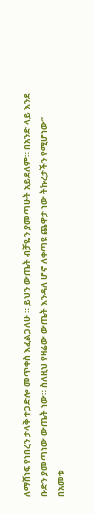ለማሸነፍ የነበረን ታላቅ ተጋድሎ መጥቀስ እፈልጋለሁ ። ይህን ውጤት ብቻዬን ያመጣሁት አይደለም። በአንድ ላይ እንደ ቡድን ያመጣነው ውጤት ነው። ስለዚህ የዛሬው ውጤት እንዳለ ሆኖ ለቀጣዩ ጨዋታ ነው ትኩረታችን የሚሆነው”
በአመቱ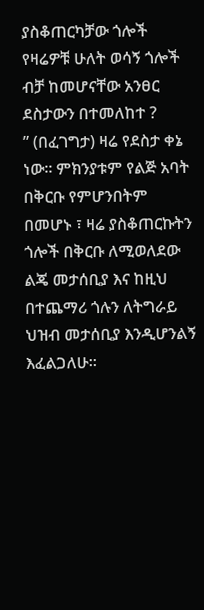ያስቆጠርካቻው ጎሎች የዛሬዎቹ ሁለት ወሳኝ ጎሎች ብቻ ከመሆናቸው አንፀር ደስታውን በተመለከተ ?
” (በፈገግታ) ዛሬ የደስታ ቀኔ ነው። ምክንያቱም የልጅ አባት በቅርቡ የምሆንበትም በመሆኑ ፣ ዛሬ ያስቆጠርኩትን ጎሎች በቅርቡ ለሚወለደው ልጄ መታሰቢያ እና ከዚህ በተጨማሪ ጎሉን ለትግራይ ህዝብ መታሰቢያ እንዲሆንልኝ እፈልጋለሁ።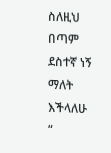ስለዚህ በጣም ደስተኛ ነኝ ማለት እችላለሁ “